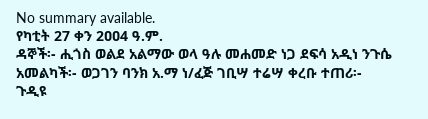No summary available.
የካቲት 27 ቀን 2ዐዐ4 ዓ.ም.
ዳኞች፡- ሒጎስ ወልደ አልማው ወላ ዓሉ መሐመድ ነጋ ደፍሳ አዲነ ንጉሴ አመልካች፡- ወጋገን ባንክ አ.ማ ነ/ፈጅ ገቢሣ ተሬሣ ቀረቡ ተጠሪ፡-
ጉዲዩ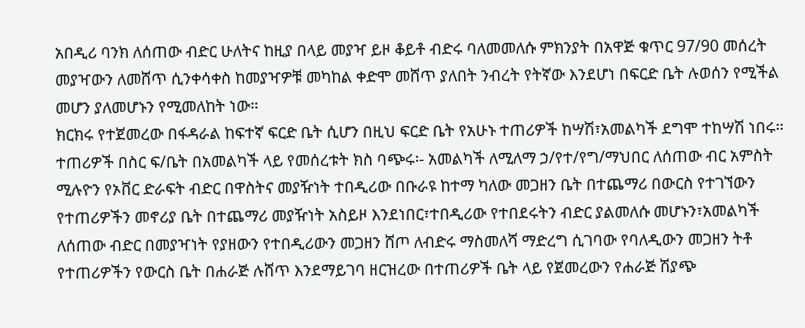አበዲሪ ባንክ ለሰጠው ብድር ሁለትና ከዚያ በላይ መያዣ ይዞ ቆይቶ ብድሩ ባለመመለሱ ምክንያት በአዋጅ ቁጥር 97/90 መሰረት መያዣውን ለመሸጥ ሲንቀሳቀስ ከመያዣዎቹ መካከል ቀድሞ መሸጥ ያለበት ንብረት የትኛው እንደሆነ በፍርድ ቤት ሉወሰን የሚችል መሆን ያለመሆኑን የሚመለከት ነው።
ክርክሩ የተጀመረው በፋዳራል ከፍተኛ ፍርድ ቤት ሲሆን በዚህ ፍርድ ቤት የአሁኑ ተጠሪዎች ከሣሽ፣አመልካች ደግሞ ተከሣሽ ነበሩ። ተጠሪዎች በስር ፍ/ቤት በአመልካች ላይ የመሰረቱት ክስ ባጭሩ፡- አመልካች ለሚለማ ኃ/የተ/የግ/ማህበር ለሰጠው ብር አምስት ሚሉዮን የኦቨር ድራፍት ብድር በዋስትና መያዥነት ተበዲሪው በቡራዩ ከተማ ካለው መጋዘን ቤት በተጨማሪ በውርስ የተገኘውን የተጠሪዎችን መኖሪያ ቤት በተጨማሪ መያዥነት አስይዞ እንደነበር፣ተበዲሪው የተበደሩትን ብድር ያልመለሱ መሆኑን፣አመልካች ለሰጠው ብድር በመያዣነት የያዘውን የተበዲሪውን መጋዘን ሸጦ ለብድሩ ማስመለሻ ማድረግ ሲገባው የባለዲውን መጋዘን ትቶ የተጠሪዎችን የውርስ ቤት በሐራጅ ሉሸጥ እንደማይገባ ዘርዝረው በተጠሪዎች ቤት ላይ የጀመረውን የሐራጅ ሽያጭ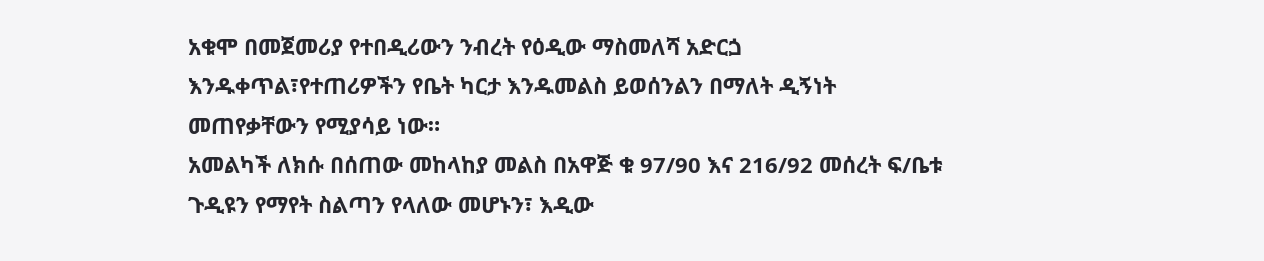አቁሞ በመጀመሪያ የተበዲሪውን ንብረት የዕዲው ማስመለሻ አድርጏ እንዱቀጥል፣የተጠሪዎችን የቤት ካርታ እንዱመልስ ይወሰንልን በማለት ዲኝነት መጠየቃቸውን የሚያሳይ ነው።
አመልካች ለክሱ በሰጠው መከላከያ መልስ በአዋጅ ቁ 97/90 እና 216/92 መሰረት ፍ/ቤቱ ጉዲዩን የማየት ስልጣን የላለው መሆኑን፣ እዲው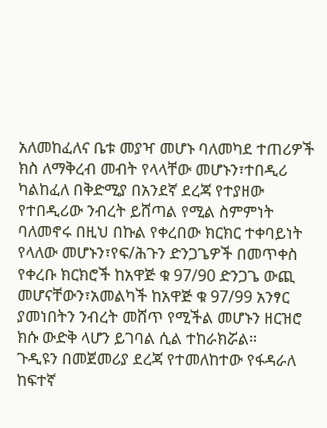አለመከፈለና ቤቱ መያዣ መሆኑ ባለመካደ ተጠሪዎች ክስ ለማቅረብ መብት የላላቸው መሆኑን፣ተበዲሪ ካልከፈለ በቅድሚያ በአንደኛ ደረጃ የተያዘው የተበዲሪው ንብረት ይሸጣል የሚል ስምምነት ባለመኖሩ በዚህ በኩል የቀረበው ክርክር ተቀባይነት የላለው መሆኑን፣የፍ/ሕጉን ድንጋጌዎች በመጥቀስ የቀረቡ ክርክሮች ከአዋጅ ቁ 97/90 ድንጋጌ ውጪ መሆናቸውን፣አመልካች ከአዋጅ ቁ 97/99 አንፃር ያመነበትን ንብረት መሸጥ የሚችል መሆኑን ዘርዝሮ ክሱ ውድቅ ላሆን ይገባል ሲል ተከራክሯል።
ጉዲዩን በመጀመሪያ ደረጃ የተመለከተው የፋዳራለ ከፍተኛ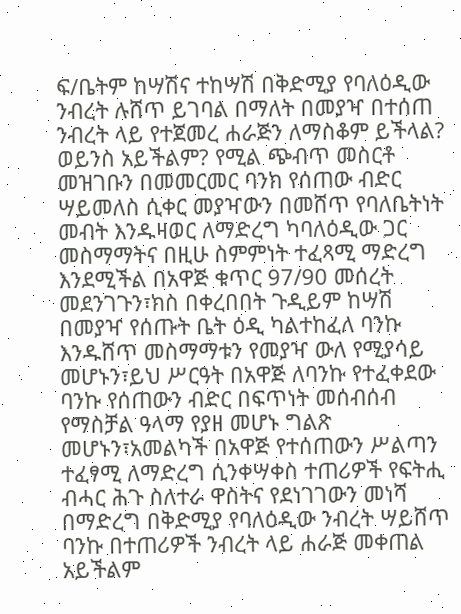ፍ/ቤትም ከሣሽና ተከሣሽ በቅድሚያ የባለዕዲው ንብረት ሉሸጥ ይገባል በማለት በመያዣ በተሰጠ ንብረት ላይ የተጀመረ ሐራጅን ለማስቆም ይችላል? ወይንስ አይችልም? የሚል ጭብጥ መስርቶ መዝገቡን በመመርመር ባንክ የሰጠው ብድር ሣይመለስ ሲቀር መያዣውን በመሸጥ የባለቤትነት መብት እንዱዛወር ለማድረግ ካባለዕዲው ጋር መስማማትና በዚሁ ስምምነት ተፈጻሚ ማድረግ እንደሚችል በአዋጅ ቁጥር 97/90 መሰረት መደንገጉን፣ክስ በቀረበበት ጉዲይም ከሣሽ በመያዣ የሰጡት ቤት ዕዲ ካልተከፈለ ባንኩ እንዱሸጥ መስማማቱን የመያዣ ውለ የሚያሳይ መሆኑን፣ይህ ሥርዓት በአዋጅ ለባንኩ የተፈቀደው ባንኩ የሰጠውን ብድር በፍጥነት መሰብሰብ የማስቻል ዓላማ የያዘ መሆኑ ግልጽ መሆኑን፣አመልካች በአዋጅ የተሰጠውን ሥልጣን ተፈፃሚ ለማድረግ ሲንቀሣቀስ ተጠሪዎች የፍትሒ ብሓር ሕጉ ስለተራ ዋስትና የደነገገውን መነሻ በማድረግ በቅድሚያ የባለዕዲው ንብረት ሣይሸጥ ባንኩ በተጠሪዎች ንብረት ላይ ሐራጅ መቀጠል አይችልም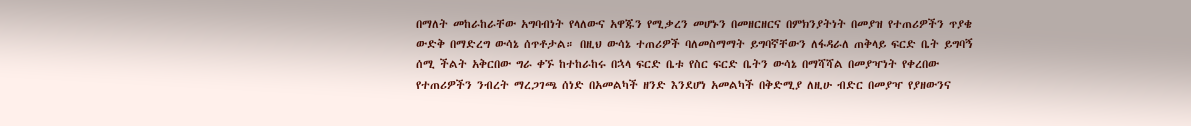በማለት መከራከራቸው አግባብነት የላለውና አዋጁን የሚቃረን መሆኑን በመዘርዘርና በምክንያትነት በመያዝ የተጠሪዎችን ጥያቄ ውድቅ በማድረግ ውሳኔ ሰጥቶታል። በዚህ ውሳኔ ተጠሪዎች ባለመስማማት ይግባኛቸውን ለፋዳራለ ጠቅላይ ፍርድ ቤት ይግባኝ ሰሚ ችልት አቅርበው ግራ ቀኙ ከተከራከሩ በኋላ ፍርድ ቤቱ የስር ፍርድ ቤትን ውሳኔ በማሻሻል በመያዣነት የቀረበው የተጠሪዎችን ንብረት ማረጋገጫ ሰነድ በአመልካች ዘንድ እንደሆነ አመልካች በቅድሚያ ለዚሁ ብድር በመያዣ የያዘውንና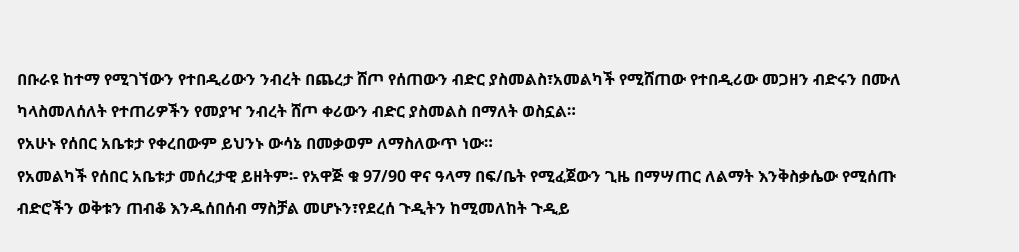በቡራዩ ከተማ የሚገኘውን የተበዲሪውን ንብረት በጨረታ ሸጦ የሰጠውን ብድር ያስመልስ፣አመልካች የሚሸጠው የተበዲሪው መጋዘን ብድሩን በሙለ ካላስመለሰለት የተጠሪዎችን የመያዣ ንብረት ሸጦ ቀሪውን ብድር ያስመልስ በማለት ወስኗል።
የአሁኑ የሰበር አቤቱታ የቀረበውም ይህንኑ ውሳኔ በመቃወም ለማስለውጥ ነው።
የአመልካች የሰበር አቤቱታ መሰረታዊ ይዘትም፡- የአዋጅ ቁ 97/90 ዋና ዓላማ በፍ/ቤት የሚፈጀውን ጊዜ በማሣጠር ለልማት እንቅስቃሴው የሚሰጡ ብድሮችን ወቅቱን ጠብቆ እንዱሰበሰብ ማስቻል መሆኑን፣የደረሰ ጉዲትን ከሚመለከት ጉዲይ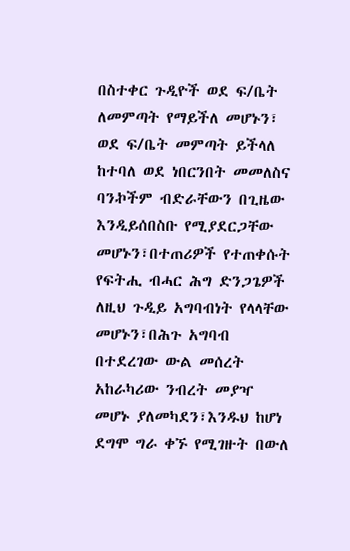በስተቀር ጉዲዮች ወደ ፍ/ቤት ለመምጣት የማይችለ መሆኑን፣ ወደ ፍ/ቤት መምጣት ይችላለ ከተባለ ወደ ነበርንበት መመለስና ባንኯችም ብድራቸውን በጊዜው እንዲይሰበስቡ የሚያደርጋቸው መሆኑን፣በተጠሪዎች የተጠቀሱት የፍትሒ ብሓር ሕግ ድንጋጌዎች ለዚህ ጉዲይ አግባብነት የላላቸው መሆኑን፣በሕጉ አግባብ በተደረገው ውል መሰረት አከራካሪው ንብረት መያዣ መሆኑ ያለመካደን፣እንዱህ ከሆነ ደግሞ ግራ ቀኙ የሚገዙት በውለ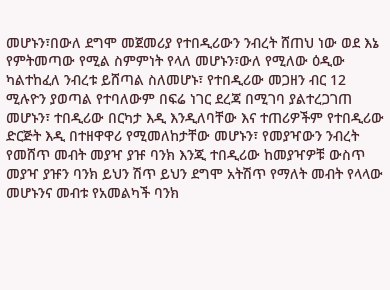መሆኑን፣በውለ ደግሞ መጀመሪያ የተበዲሪውን ንብረት ሸጠህ ነው ወደ እኔ የምትመጣው የሚል ስምምነት የላለ መሆኑን፣ውለ የሚለው ዕዲው ካልተከፈለ ንብረቱ ይሸጣል ስለመሆኑ፣ የተበዲሪው መጋዘን ብር 12 ሚሉዮን ያወጣል የተባለውም በፍሬ ነገር ደረጃ በሚገባ ያልተረጋገጠ መሆኑን፣ ተበዲሪው በርካታ እዲ እንዲለባቸው እና ተጠሪዎችም የተበዲሪው ድርጅት እዲ በተዘዋዋሪ የሚመለከታቸው መሆኑን፣ የመያዣውን ንብረት የመሸጥ መብት መያዣ ያዡ ባንክ እንጂ ተበዲሪው ከመያዣዎቹ ውስጥ መያዣ ያዡን ባንክ ይህን ሽጥ ይህን ደግሞ አትሽጥ የማለት መብት የላላው መሆኑንና መብቱ የአመልካች ባንክ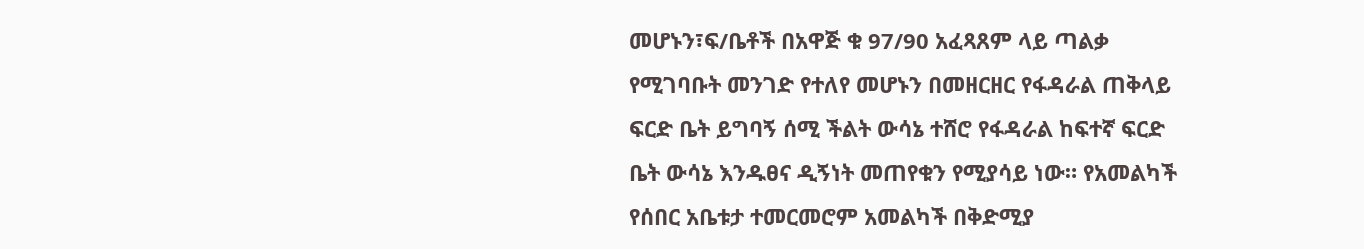መሆኑን፣ፍ/ቤቶች በአዋጅ ቁ 97/90 አፈጻጸም ላይ ጣልቃ የሚገባቡት መንገድ የተለየ መሆኑን በመዘርዘር የፋዳራል ጠቅላይ ፍርድ ቤት ይግባኝ ሰሚ ችልት ውሳኔ ተሸሮ የፋዳራል ከፍተኛ ፍርድ ቤት ውሳኔ እንዱፀና ዲኝነት መጠየቁን የሚያሳይ ነው። የአመልካች የሰበር አቤቱታ ተመርመሮም አመልካች በቅድሚያ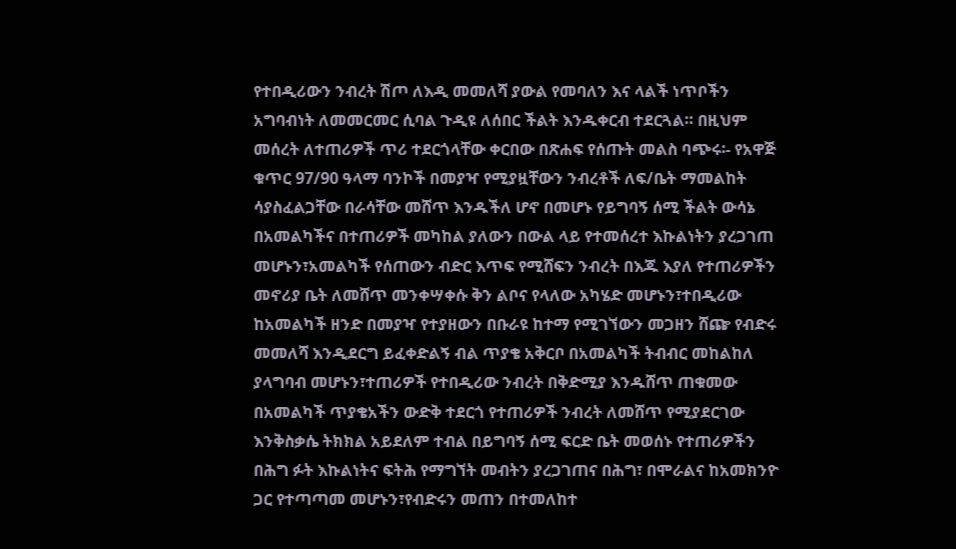የተበዲሪውን ንብረት ሽጦ ለእዲ መመለሻ ያውል የመባለን እና ላልች ነጥቦችን አግባብነት ለመመርመር ሲባል ጉዲዩ ለሰበር ችልት እንዱቀርብ ተደርጓል። በዚህም መሰረት ለተጠሪዎች ጥሪ ተደርጎላቸው ቀርበው በጽሐፍ የሰጡት መልስ ባጭሩ፡- የአዋጅ ቁጥር 97/90 ዓላማ ባንኮች በመያዣ የሚያዟቸውን ንብረቶች ለፍ/ቤት ማመልከት ሳያስፈልጋቸው በራሳቸው መሸጥ እንዱችለ ሆኖ በመሆኑ የይግባኝ ሰሚ ችልት ውሳኔ በአመልካችና በተጠሪዎች መካከል ያለውን በውል ላይ የተመሰረተ እኩልነትን ያረጋገጠ መሆኑን፣አመልካች የሰጠውን ብድር እጥፍ የሚሸፍን ንብረት በእጁ እያለ የተጠሪዎችን መኖሪያ ቤት ለመሸጥ መንቀሣቀሱ ቅን ልቦና የላለው አካሄድ መሆኑን፣ተበዲሪው ከአመልካች ዘንድ በመያዣ የተያዘውን በቡራዩ ከተማ የሚገኘውን መጋዘን ሸጬ የብድሩ መመለሻ እንዲደርግ ይፈቀድልኝ ብል ጥያቄ አቅርቦ በአመልካች ትብብር መከልከለ ያላግባብ መሆኑን፣ተጠሪዎች የተበዲሪው ንብረት በቅድሚያ እንዱሸጥ ጠቁመው በአመልካች ጥያቄአችን ውድቅ ተደርጎ የተጠሪዎች ንብረት ለመሸጥ የሚያደርገው እንቅስቃሴ ትክክል አይደለም ተብል በይግባኝ ሰሚ ፍርድ ቤት መወሰኑ የተጠሪዎችን በሕግ ፉት እኩልነትና ፍትሕ የማግኘት መብትን ያረጋገጠና በሕግ፣ በሞራልና ከአመክንዮ ጋር የተጣጣመ መሆኑን፣የብድሩን መጠን በተመለከተ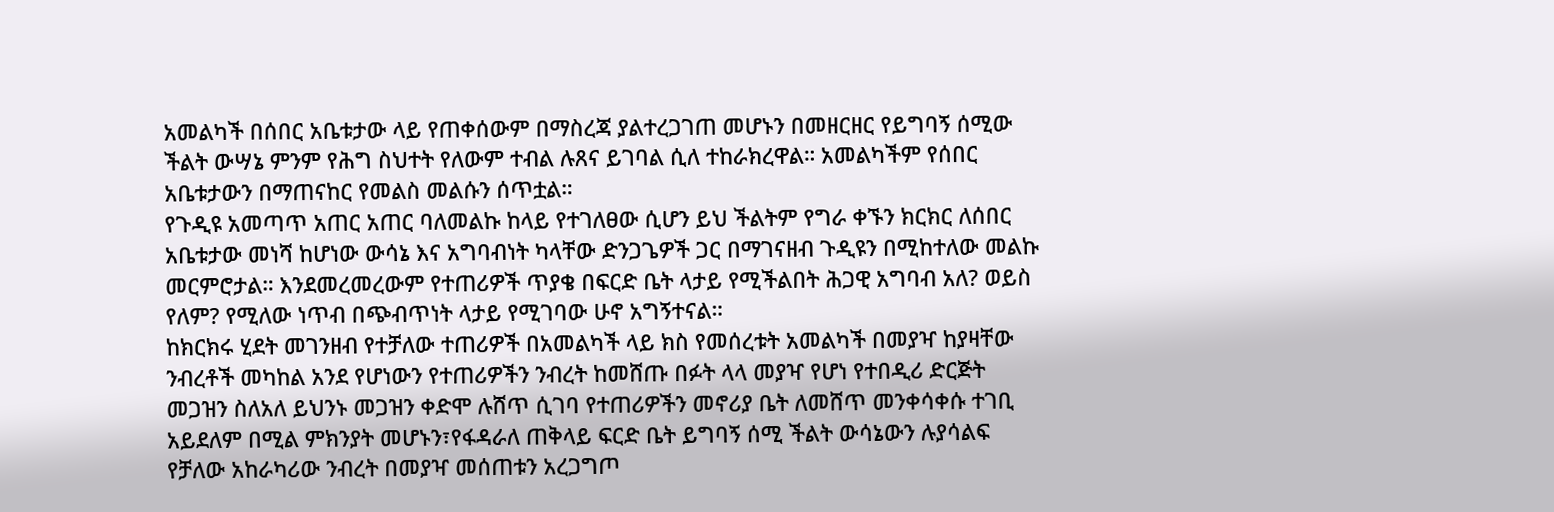አመልካች በሰበር አቤቱታው ላይ የጠቀሰውም በማስረጃ ያልተረጋገጠ መሆኑን በመዘርዘር የይግባኝ ሰሚው ችልት ውሣኔ ምንም የሕግ ስህተት የለውም ተብል ሉጸና ይገባል ሲለ ተከራክረዋል። አመልካችም የሰበር አቤቱታውን በማጠናከር የመልስ መልሱን ሰጥቷል።
የጉዲዩ አመጣጥ አጠር አጠር ባለመልኩ ከላይ የተገለፀው ሲሆን ይህ ችልትም የግራ ቀኙን ክርክር ለሰበር አቤቱታው መነሻ ከሆነው ውሳኔ እና አግባብነት ካላቸው ድንጋጌዎች ጋር በማገናዘብ ጉዲዩን በሚከተለው መልኩ መርምሮታል። እንደመረመረውም የተጠሪዎች ጥያቄ በፍርድ ቤት ላታይ የሚችልበት ሕጋዊ አግባብ አለ? ወይስ የለም? የሚለው ነጥብ በጭብጥነት ላታይ የሚገባው ሁኖ አግኝተናል።
ከክርክሩ ሂደት መገንዘብ የተቻለው ተጠሪዎች በአመልካች ላይ ክስ የመሰረቱት አመልካች በመያዣ ከያዛቸው ንብረቶች መካከል አንደ የሆነውን የተጠሪዎችን ንብረት ከመሸጡ በፉት ላላ መያዣ የሆነ የተበዲሪ ድርጅት መጋዝን ስለአለ ይህንኑ መጋዝን ቀድሞ ሉሸጥ ሲገባ የተጠሪዎችን መኖሪያ ቤት ለመሸጥ መንቀሳቀሱ ተገቢ አይደለም በሚል ምክንያት መሆኑን፣የፋዳራለ ጠቅላይ ፍርድ ቤት ይግባኝ ሰሚ ችልት ውሳኔውን ሉያሳልፍ የቻለው አከራካሪው ንብረት በመያዣ መሰጠቱን አረጋግጦ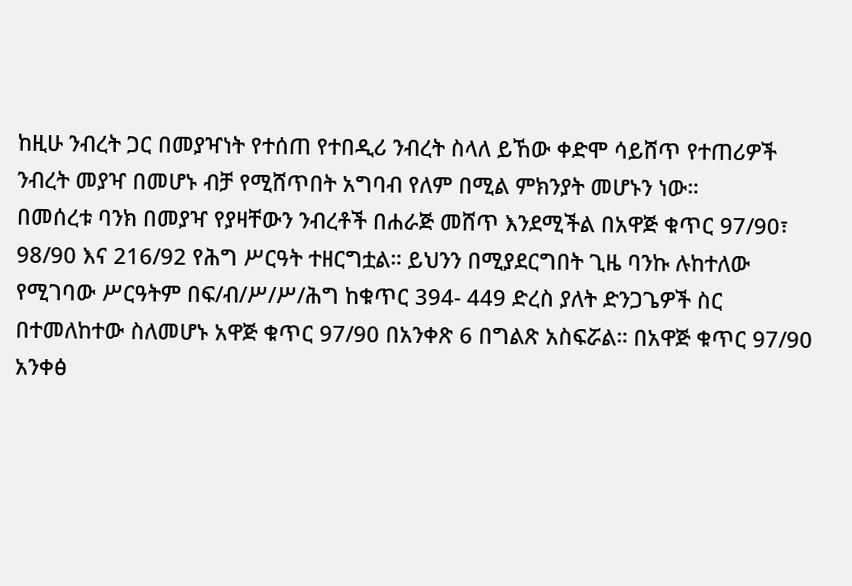ከዚሁ ንብረት ጋር በመያዣነት የተሰጠ የተበዲሪ ንብረት ስላለ ይኸው ቀድሞ ሳይሸጥ የተጠሪዎች ንብረት መያዣ በመሆኑ ብቻ የሚሸጥበት አግባብ የለም በሚል ምክንያት መሆኑን ነው።
በመሰረቱ ባንክ በመያዣ የያዛቸውን ንብረቶች በሐራጅ መሸጥ እንደሚችል በአዋጅ ቁጥር 97/90፣ 98/90 እና 216/92 የሕግ ሥርዓት ተዘርግቷል። ይህንን በሚያደርግበት ጊዜ ባንኩ ሉከተለው የሚገባው ሥርዓትም በፍ/ብ/ሥ/ሥ/ሕግ ከቁጥር 394- 449 ድረስ ያለት ድንጋጌዎች ስር በተመለከተው ስለመሆኑ አዋጅ ቁጥር 97/90 በአንቀጽ 6 በግልጽ አስፍሯል። በአዋጅ ቁጥር 97/90 አንቀፅ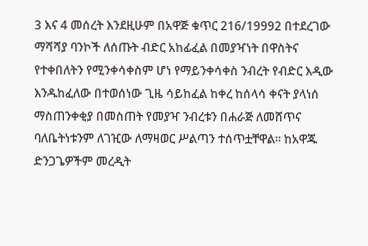3 እና 4 መሰረት እንደዚሁም በአዋጅ ቁጥር 216/19992 በተደረገው ማሻሻያ ባንኮች ለሰጡት ብድር አከፊፈል በመያዣነት በዋስትና የተቀበለትን የሚንቀሳቀስም ሆነ የማይንቀሳቀስ ንብረት የብድር እዲው እንዱከፈለው በተወሰነው ጊዜ ሳይከፈል ከቀረ ከሰላሳ ቀናት ያላነሰ ማስጠንቀቂያ በመስጠት የመያዣ ንብረቱን በሐራጅ ለመሸጥና ባለቤትነቱንም ለገዢው ለማዛወር ሥልጣን ተሰጥቷቸዋል። ከአዋጁ ድንጋጌዎችም መረዲት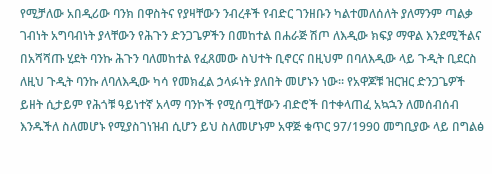የሚቻለው አበዲሪው ባንክ በዋስትና የያዛቸውን ንብረቶች የብድር ገንዘቡን ካልተመለሰለት ያለማንም ጣልቃ ገብነት አግባብነት ያላቸውን የሕጉን ድንጋጌዎችን በመከተል በሐራጅ ሽጦ ለእዲው ክፍያ ማዋል እንደሚችልና በአሻሻጡ ሂደት ባንኩ ሕጉን ባለመከተል የፈጸመው ስህተት ቢኖርና በዚህም በባለእዲው ላይ ጉዲት ቢደርስ ለዚህ ጉዲት ባንኩ ለባለእዲው ካሳ የመክፈል ኃላፉነት ያለበት መሆኑን ነው። የአዋጆቹ ዝርዝር ድንጋጌዎች ይዘት ሲታይም የሕጎቹ ዓይነተኛ አላማ ባንኮች የሚሰጧቸውን ብድሮች በተቀላጠፈ አኳኋን ለመሰብሰብ እንዱችለ ስለመሆኑ የሚያስገነዝብ ሲሆን ይህ ስለመሆኑም አዋጅ ቁጥር 97/1990 መግቢያው ላይ በግልፅ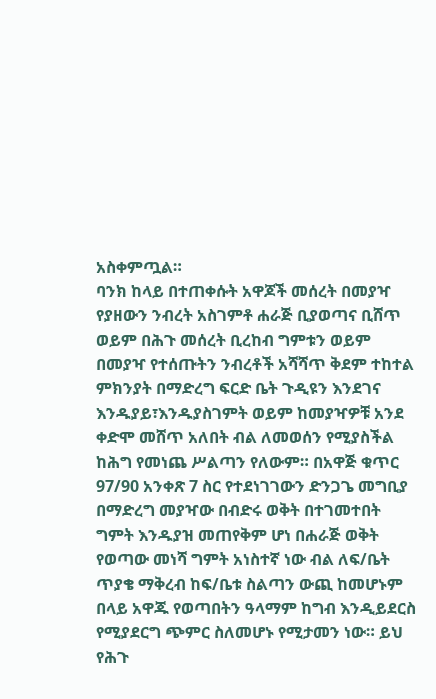አስቀምጧል።
ባንክ ከላይ በተጠቀሱት አዋጆች መሰረት በመያዣ የያዘውን ንብረት አስገምቶ ሐራጅ ቢያወጣና ቢሸጥ ወይም በሕጉ መሰረት ቢረከብ ግምቱን ወይም በመያዣ የተሰጡትን ንብረቶች አሻሻጥ ቅደም ተከተል ምክንያት በማድረግ ፍርድ ቤት ጉዲዩን እንደገና እንዱያይ፣እንዱያስገምት ወይም ከመያዣዎቹ አንደ ቀድሞ መሸጥ አለበት ብል ለመወሰን የሚያስችል ከሕግ የመነጨ ሥልጣን የለውም። በአዋጅ ቁጥር 97/90 አንቀጽ 7 ስር የተደነገገውን ድንጋጌ መግቢያ በማድረግ መያዣው በብድሩ ወቅት በተገመተበት ግምት እንዱያዝ መጠየቅም ሆነ በሐራጅ ወቅት የወጣው መነሻ ግምት አነስተኛ ነው ብል ለፍ/ቤት ጥያቄ ማቅረብ ከፍ/ቤቱ ስልጣን ውጪ ከመሆኑም በላይ አዋጁ የወጣበትን ዓላማም ከግብ እንዲይደርስ የሚያደርግ ጭምር ስለመሆኑ የሚታመን ነው። ይህ የሕጉ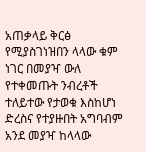አጠቃላይ ቅርፅ የሚያስገነዝበን ላላው ቁም ነገር በመያዣ ውለ የተቀመጡት ንብረቶች ተለይተው የታወቁ እስከሆነ ድረስና የተያዙበት አግባብም አንደ መያዣ ከላላው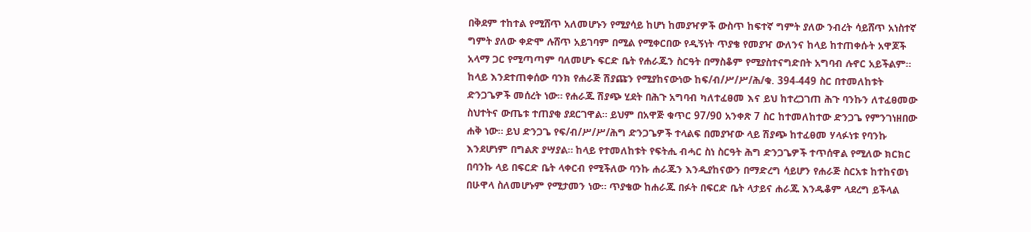በቅደም ተከተል የሚሸጥ አለመሆኑን የሚያሳይ ከሆነ ከመያዣዎች ውስጥ ከፍተኛ ግምት ያለው ንብረት ሳይሸጥ አነስተኛ ግምት ያለው ቀድሞ ሉሸጥ አይገባም በሚል የሚቀርበው የዲኝነት ጥያቄ የመያዣ ውለንና ከላይ ከተጠቀሱት አዋጆች አላማ ጋር የሚጣጣም ባለመሆኑ ፍርድ ቤት የሐራጁን ስርዓት በማስቆም የሚያስተናግድበት አግባብ ሉኖር አይችልም።
ከላይ እንደተጠቀሰው ባንክ የሐራጅ ሽያጩን የሚያከናውነው ከፍ/ብ/ሥ/ሥ/ሕ/ቁ. 394-449 ስር በተመለከቱት ድንጋጌዎች መሰረት ነው። የሐራጁ ሽያጭ ሂደት በሕጉ አግባብ ካለተፈፀመ እና ይህ ከተረጋገጠ ሕጉ ባንኩን ለተፈፀመው ስህተትና ውጤቱ ተጠያቂ ያደርገዋል። ይህም በአዋጅ ቁጥር 97/90 አንቀጽ 7 ስር ከተመለከተው ድንጋጌ የምንገነዘበው ሐቅ ነው። ይህ ድንጋጌ የፍ/ብ/ሥ/ሥ/ሕግ ድንጋጌዎች ተላልፍ በመያዣው ላይ ሽያጭ ከተፈፀመ ሃላፉነቱ የባንኩ እንደሆነም በግልጽ ያሣያል። ከላይ የተመለከቱት የፍትሒ ብሓር ስነ ስርዓት ሕግ ድንጋጌዎች ተጥሰዋል የሚለው ክርክር በባንኩ ላይ በፍርድ ቤት ላቀርብ የሚችለው ባንኩ ሐራጁን እንዲያከናውን በማድረግ ሳይሆን የሐራጅ ስርአቱ ከተከናወነ በሁዋላ ስለመሆኑም የሚታመን ነው። ጥያቄው ከሐራጁ በፉት በፍርድ ቤት ላታይና ሐራጁ እንዱቆም ላደረግ ይችላል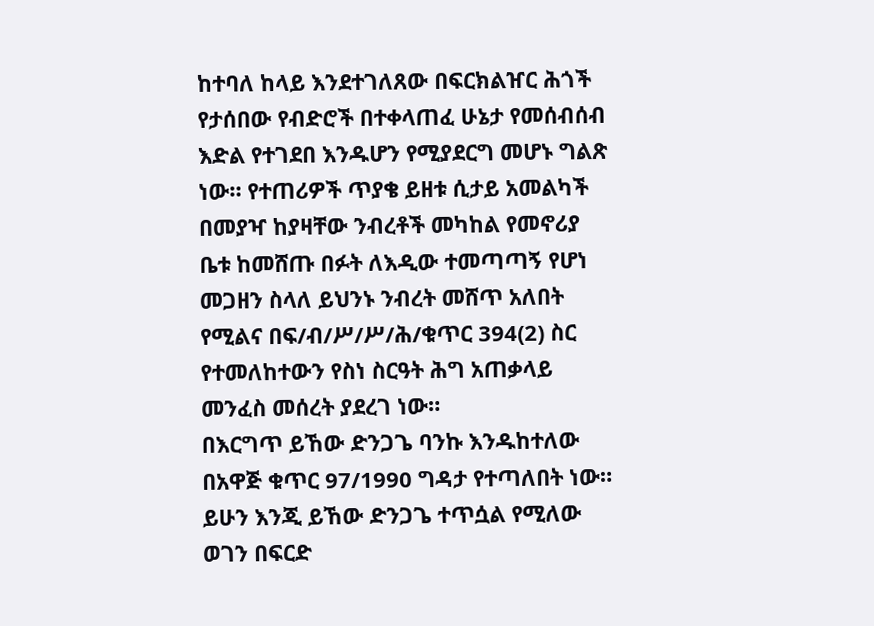ከተባለ ከላይ እንደተገለጸው በፍርክልዠር ሕጎች የታሰበው የብድሮች በተቀላጠፈ ሁኔታ የመሰብሰብ እድል የተገደበ እንዱሆን የሚያደርግ መሆኑ ግልጽ ነው። የተጠሪዎች ጥያቄ ይዘቱ ሲታይ አመልካች በመያዣ ከያዛቸው ንብረቶች መካከል የመኖሪያ ቤቱ ከመሸጡ በፉት ለእዲው ተመጣጣኝ የሆነ መጋዘን ስላለ ይህንኑ ንብረት መሸጥ አለበት የሚልና በፍ/ብ/ሥ/ሥ/ሕ/ቁጥር 394(2) ስር የተመለከተውን የስነ ስርዓት ሕግ አጠቃላይ መንፈስ መሰረት ያደረገ ነው።
በእርግጥ ይኸው ድንጋጌ ባንኩ እንዱከተለው በአዋጅ ቁጥር 97/1990 ግዳታ የተጣለበት ነው።
ይሁን እንጂ ይኸው ድንጋጌ ተጥሷል የሚለው ወገን በፍርድ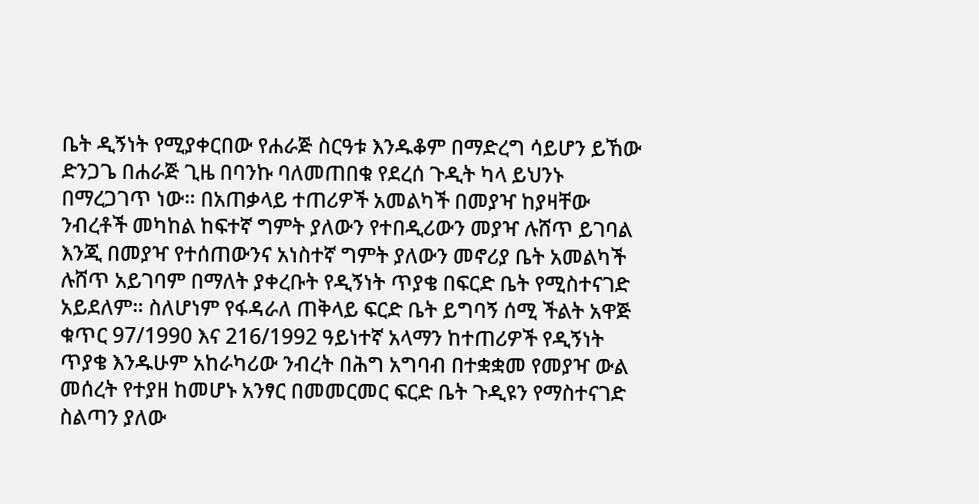ቤት ዲኝነት የሚያቀርበው የሐራጅ ስርዓቱ እንዱቆም በማድረግ ሳይሆን ይኸው ድንጋጌ በሐራጅ ጊዜ በባንኩ ባለመጠበቁ የደረሰ ጉዲት ካላ ይህንኑ በማረጋገጥ ነው። በአጠቃላይ ተጠሪዎች አመልካች በመያዣ ከያዛቸው ንብረቶች መካከል ከፍተኛ ግምት ያለውን የተበዲሪውን መያዣ ሉሸጥ ይገባል እንጂ በመያዣ የተሰጠውንና አነስተኛ ግምት ያለውን መኖሪያ ቤት አመልካች ሉሸጥ አይገባም በማለት ያቀረቡት የዲኝነት ጥያቄ በፍርድ ቤት የሚስተናገድ አይደለም። ስለሆነም የፋዳራለ ጠቅላይ ፍርድ ቤት ይግባኝ ሰሚ ችልት አዋጅ ቁጥር 97/1990 እና 216/1992 ዓይነተኛ አላማን ከተጠሪዎች የዲኝነት ጥያቄ እንዱሁም አከራካሪው ንብረት በሕግ አግባብ በተቋቋመ የመያዣ ውል መሰረት የተያዘ ከመሆኑ አንፃር በመመርመር ፍርድ ቤት ጉዲዩን የማስተናገድ ስልጣን ያለው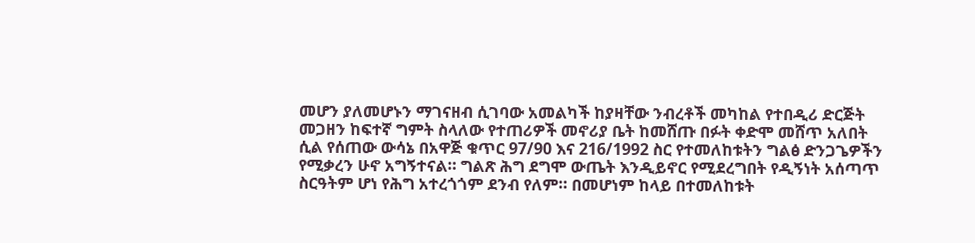መሆን ያለመሆኑን ማገናዘብ ሲገባው አመልካች ከያዛቸው ንብረቶች መካከል የተበዲሪ ድርጅት መጋዘን ከፍተኛ ግምት ስላለው የተጠሪዎች መኖሪያ ቤት ከመሸጡ በፉት ቀድሞ መሸጥ አለበት ሲል የሰጠው ውሳኔ በአዋጅ ቁጥር 97/90 እና 216/1992 ስር የተመለከቱትን ግልፅ ድንጋጌዎችን የሚቃረን ሁኖ አግኝተናል። ግልጽ ሕግ ደግሞ ውጤት እንዲይኖር የሚደረግበት የዲኝነት አሰጣጥ ስርዓትም ሆነ የሕግ አተረጎጎም ደንብ የለም። በመሆነም ከላይ በተመለከቱት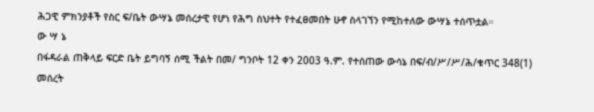ሕጋዊ ምክንያቶች የስር ፍ/ቤት ውሣኔ መሰረታዊ የሆነ የሕግ ስህተት የተፈፀመበት ሁኖ ስላገኘን የሚከተለው ውሣኔ ተሰጥቷል።
ው ሣ ኔ
በፋዳራል ጠቅላይ ፍርድ ቤት ይግባኝ ሰሚ ችልት በመ/ ግንቦት 12 ቀን 2003 ዓ.ም. የተሰጠው ውሳኔ በፍ/ብ/ሥ/ሥ/ሕ/ቁጥር 348(1) መሰረት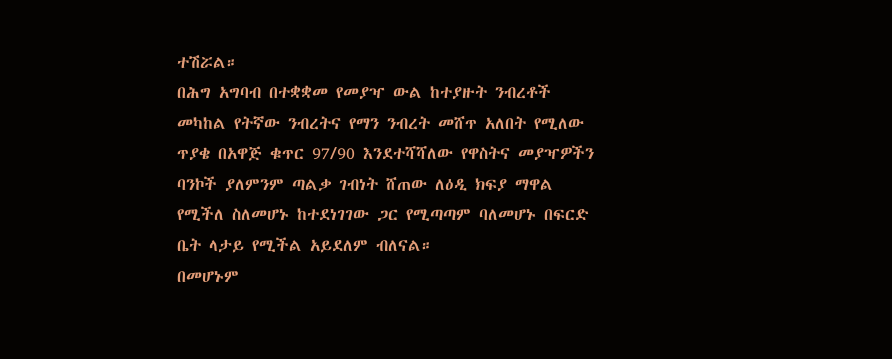ተሽሯል።
በሕግ አግባብ በተቋቋመ የመያዣ ውል ከተያዙት ንብረቶች መካከል የትኛው ንብረትና የማን ንብረት መሸጥ አለበት የሚለው ጥያቄ በአዋጅ ቁጥር 97/90 እንደተሻሻለው የዋስትና መያዣዎችን ባንኮች ያለምንም ጣልቃ ገብነት ሸጠው ለዕዲ ክፍያ ማዋል የሚችለ ስለመሆኑ ከተደነገገው ጋር የሚጣጣም ባለመሆኑ በፍርድ ቤት ላታይ የሚችል አይደለም ብለናል።
በመሆኑም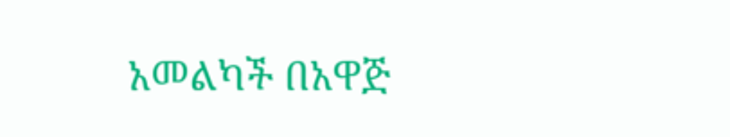አመልካች በአዋጅ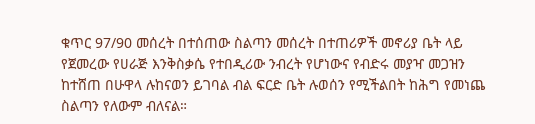ቁጥር 97/90 መሰረት በተሰጠው ስልጣን መሰረት በተጠሪዎች መኖሪያ ቤት ላይ የጀመረው የሀራጅ እንቅስቃሴ የተበዲሪው ንብረት የሆነውና የብድሩ መያዣ መጋዝን ከተሸጠ በሁዋላ ሉከናወን ይገባል ብል ፍርድ ቤት ሉወሰን የሚችልበት ከሕግ የመነጨ ስልጣን የለውም ብለናል።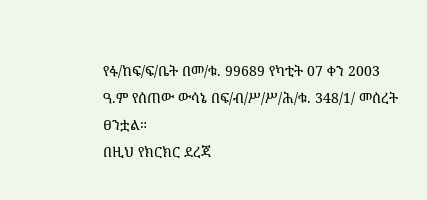የፋ/ከፍ/ፍ/ቤት በመ/ቁ. 99689 የካቲት 07 ቀን 2003 ዓ.ም የሰጠው ውሳኔ በፍ/ብ/ሥ/ሥ/ሕ/ቁ. 348/1/ መሰረት ፀንቷል።
በዚህ የክርክር ደረጃ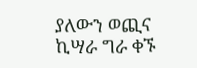ያለውን ወጪና ኪሣራ ግራ ቀኙ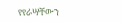የየራሣቸውን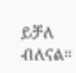ይቻለ ብለናል።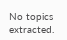No topics extracted.